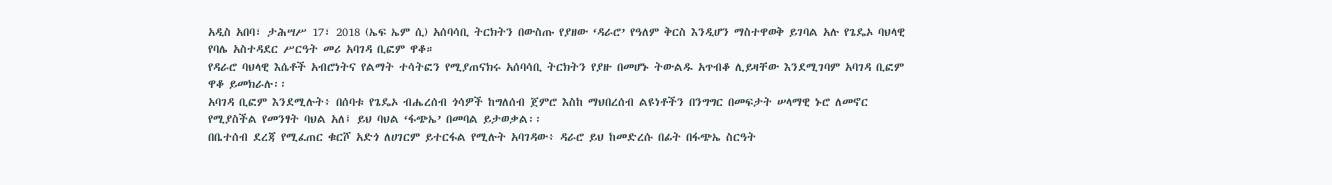አዲስ አበባ፣ ታሕሣሥ 17፣ 2018 (ኤፍ ኤም ሲ) አሰባሳቢ ትርክትን በውስጡ የያዘው ‘ዳራሮ’ የዓለም ቅርስ እንዲሆን ማስተዋወቅ ይገባል አሉ የጌዴኦ ባህላዊ የባሌ አስተዳደር ሥርዓት መሪ አባገዳ ቢፎም ዋቆ።
የዳራሮ ባህላዊ እሴቶች አብሮነትና የልማት ተሳትፎን የሚያጠናክሩ አሰባሳቢ ትርክትን የያዙ በመሆኑ ትውልዱ አጥብቆ ሊይዛቸው እንደሚገባም አባገዳ ቢፎም ዋቆ ይመክራሉ፡፡
አባገዳ ቢፎም እንደሚሉት፥ በሰባቱ የጌዴኦ ብሔረሰብ ጎሳዎች ከግለሰብ ጀምሮ እስከ ማህበረሰብ ልዩነቶችን በንግግር በመፍታት ሠላማዊ ኑሮ ለመኖር የሚያስችል የመንፃት ባህል አለ፤ ይህ ባህል ‘ፋጭኤ’ በመባል ይታወቃል፡፡
በቤተሰብ ደረጃ የሚፈጠር ቁርሾ አድጎ ለሀገርም ይተርፋል የሚሉት አባገዳው፥ ዳራሮ ይህ ከመድረሱ በፊት በፋጭኤ ስርዓት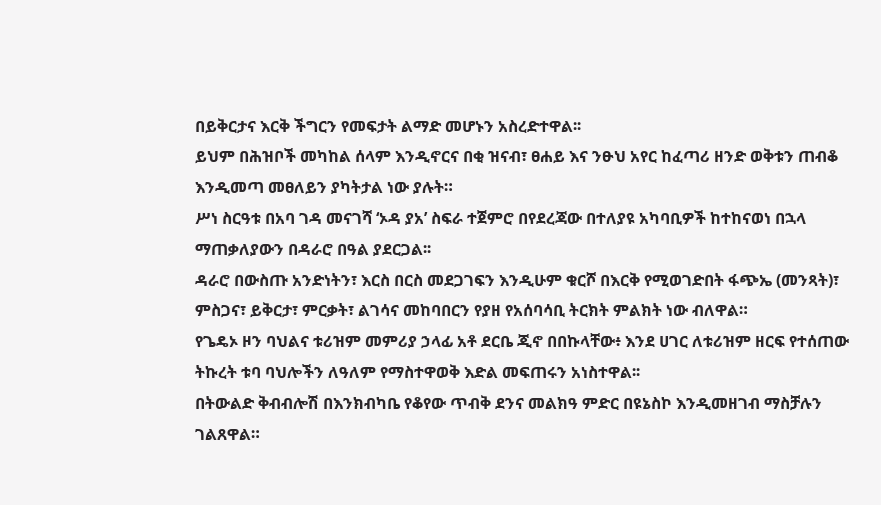በይቅርታና እርቅ ችግርን የመፍታት ልማድ መሆኑን አስረድተዋል፡፡
ይህም በሕዝቦች መካከል ሰላም እንዲኖርና በቂ ዝናብ፣ ፀሐይ እና ንፁህ አየር ከፈጣሪ ዘንድ ወቅቱን ጠብቆ እንዲመጣ መፀለይን ያካትታል ነው ያሉት።
ሥነ ስርዓቱ በአባ ገዳ መናገሻ ‘ኦዳ ያአ’ ስፍራ ተጀምሮ በየደረጃው በተለያዩ አካባቢዎች ከተከናወነ በኋላ ማጠቃለያውን በዳራሮ በዓል ያደርጋል፡፡
ዳራሮ በውስጡ አንድነትን፣ እርስ በርስ መደጋገፍን እንዲሁም ቁርሾ በእርቅ የሚወገድበት ፋጭኤ (መንጻት)፣ ምስጋና፣ ይቅርታ፣ ምርቃት፣ ልገሳና መከባበርን የያዘ የአሰባሳቢ ትርክት ምልክት ነው ብለዋል።
የጌዴኦ ዞን ባህልና ቱሪዝም መምሪያ ኃላፊ አቶ ደርቤ ጂኖ በበኩላቸው፥ እንደ ሀገር ለቱሪዝም ዘርፍ የተሰጠው ትኩረት ቱባ ባህሎችን ለዓለም የማስተዋወቅ እድል መፍጠሩን አነስተዋል፡፡
በትውልድ ቅብብሎሽ በእንክብካቤ የቆየው ጥብቅ ደንና መልክዓ ምድር በዩኔስኮ እንዲመዘገብ ማስቻሉን ገልጸዋል።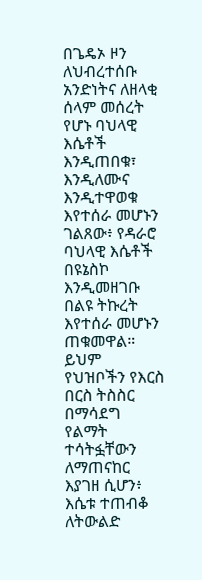በጌዴኦ ዞን ለህብረተሰቡ አንድነትና ለዘላቂ ሰላም መሰረት የሆኑ ባህላዊ እሴቶች እንዲጠበቁ፣ እንዲለሙና እንዲተዋወቁ እየተሰራ መሆኑን ገልጸው፥ የዳራሮ ባህላዊ እሴቶች በዩኔስኮ እንዲመዘገቡ በልዩ ትኩረት እየተሰራ መሆኑን ጠቁመዋል።
ይህም የህዝቦችን የእርስ በርስ ትስስር በማሳደግ የልማት ተሳትፏቸውን ለማጠናከር እያገዘ ሲሆን፥ እሴቱ ተጠብቆ ለትውልድ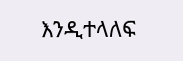እንዲተላለፍ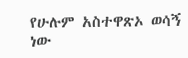የሁሉም አስተዋጽኦ ወሳኝ ነው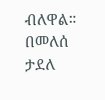ብለዋል።
በመለሰ ታደለ